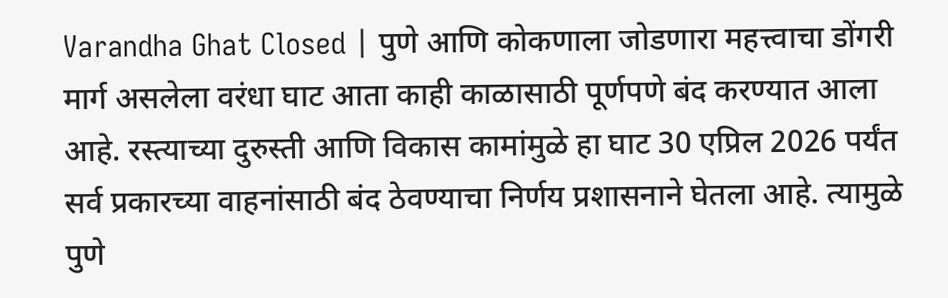Varandha Ghat Closed | पुणे आणि कोकणाला जोडणारा महत्त्वाचा डोंगरी मार्ग असलेला वरंधा घाट आता काही काळासाठी पूर्णपणे बंद करण्यात आला आहे. रस्त्याच्या दुरुस्ती आणि विकास कामांमुळे हा घाट 30 एप्रिल 2026 पर्यंत सर्व प्रकारच्या वाहनांसाठी बंद ठेवण्याचा निर्णय प्रशासनाने घेतला आहे. त्यामुळे पुणे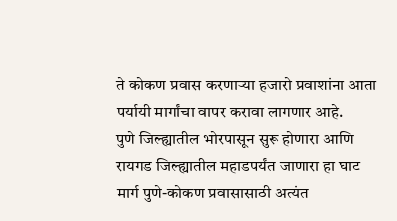ते कोकण प्रवास करणाऱ्या हजारो प्रवाशांना आता पर्यायी मार्गांचा वापर करावा लागणार आहे.
पुणे जिल्ह्यातील भोरपासून सुरू होणारा आणि रायगड जिल्ह्यातील महाडपर्यंत जाणारा हा घाट मार्ग पुणे-कोकण प्रवासासाठी अत्यंत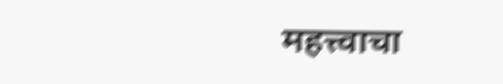महत्त्वाचा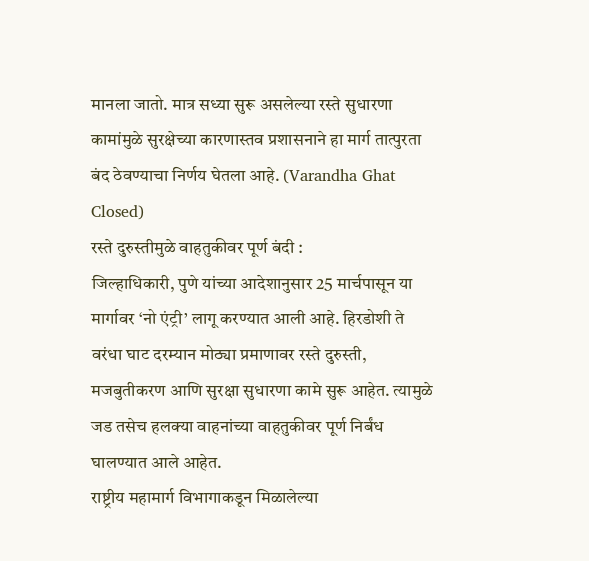मानला जातो. मात्र सध्या सुरू असलेल्या रस्ते सुधारणा कामांमुळे सुरक्षेच्या कारणास्तव प्रशासनाने हा मार्ग तात्पुरता बंद ठेवण्याचा निर्णय घेतला आहे. (Varandha Ghat Closed)
रस्ते दुरुस्तीमुळे वाहतुकीवर पूर्ण बंदी :
जिल्हाधिकारी, पुणे यांच्या आदेशानुसार 25 मार्चपासून या मार्गावर ‘नो एंट्री’ लागू करण्यात आली आहे. हिरडोशी ते वरंधा घाट दरम्यान मोठ्या प्रमाणावर रस्ते दुरुस्ती, मजबुतीकरण आणि सुरक्षा सुधारणा कामे सुरू आहेत. त्यामुळे जड तसेच हलक्या वाहनांच्या वाहतुकीवर पूर्ण निर्बंध घालण्यात आले आहेत.
राष्ट्रीय महामार्ग विभागाकडून मिळालेल्या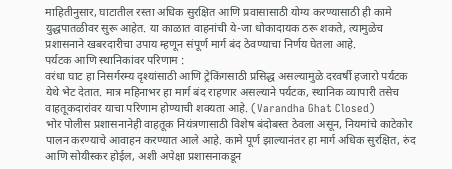माहितीनुसार, घाटातील रस्ता अधिक सुरक्षित आणि प्रवासासाठी योग्य करण्यासाठी ही कामे युद्धपातळीवर सुरू आहेत. या काळात वाहनांची ये-जा धोकादायक ठरू शकते, त्यामुळेच प्रशासनाने खबरदारीचा उपाय म्हणून संपूर्ण मार्ग बंद ठेवण्याचा निर्णय घेतला आहे.
पर्यटक आणि स्थानिकांवर परिणाम :
वरंधा घाट हा निसर्गरम्य दृश्यांसाठी आणि ट्रेकिंगसाठी प्रसिद्ध असल्यामुळे दरवर्षी हजारो पर्यटक येथे भेट देतात. मात्र महिनाभर हा मार्ग बंद राहणार असल्याने पर्यटक, स्थानिक व्यापारी तसेच वाहतूकदारांवर याचा परिणाम होण्याची शक्यता आहे. (Varandha Ghat Closed)
भोर पोलीस प्रशासनानेही वाहतूक नियंत्रणासाठी विशेष बंदोबस्त ठेवला असून, नियमांचे काटेकोर पालन करण्याचे आवाहन करण्यात आले आहे. कामे पूर्ण झाल्यानंतर हा मार्ग अधिक सुरक्षित, रुंद आणि सोयीस्कर होईल, अशी अपेक्षा प्रशासनाकडून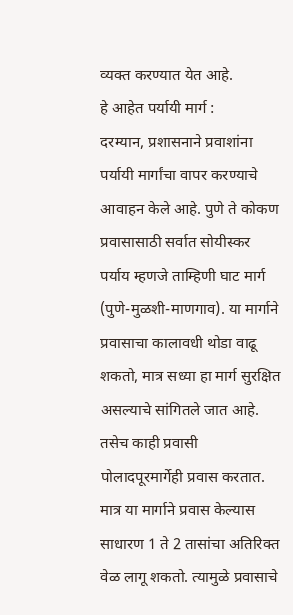व्यक्त करण्यात येत आहे.
हे आहेत पर्यायी मार्ग :
दरम्यान, प्रशासनाने प्रवाशांना पर्यायी मार्गांचा वापर करण्याचे आवाहन केले आहे. पुणे ते कोकण प्रवासासाठी सर्वात सोयीस्कर पर्याय म्हणजे ताम्हिणी घाट मार्ग (पुणे-मुळशी-माणगाव). या मार्गाने प्रवासाचा कालावधी थोडा वाढू शकतो, मात्र सध्या हा मार्ग सुरक्षित असल्याचे सांगितले जात आहे.
तसेच काही प्रवासी पोलादपूरमार्गेही प्रवास करतात. मात्र या मार्गाने प्रवास केल्यास साधारण 1 ते 2 तासांचा अतिरिक्त वेळ लागू शकतो. त्यामुळे प्रवासाचे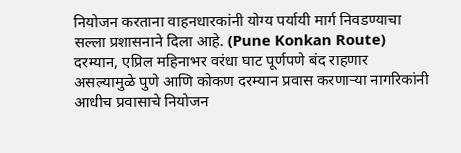नियोजन करताना वाहनधारकांनी योग्य पर्यायी मार्ग निवडण्याचा सल्ला प्रशासनाने दिला आहे. (Pune Konkan Route)
दरम्यान, एप्रिल महिनाभर वरंधा घाट पूर्णपणे बंद राहणार असल्यामुळे पुणे आणि कोकण दरम्यान प्रवास करणाऱ्या नागरिकांनी आधीच प्रवासाचे नियोजन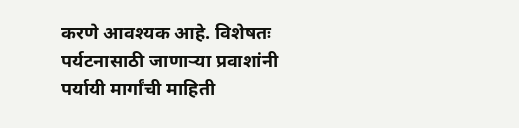करणे आवश्यक आहे. विशेषतः पर्यटनासाठी जाणाऱ्या प्रवाशांनी पर्यायी मार्गांची माहिती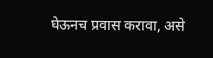घेऊनच प्रवास करावा, असे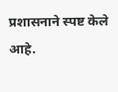प्रशासनाने स्पष्ट केले आहे.